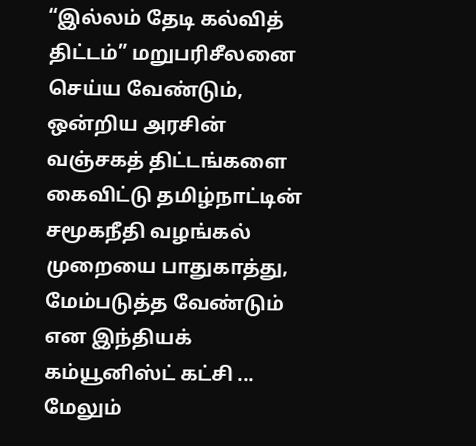“இல்லம் தேடி கல்வித் திட்டம்” மறுபரிசீலனை செய்ய வேண்டும், ஒன்றிய அரசின் வஞ்சகத் திட்டங்களை கைவிட்டு தமிழ்நாட்டின் சமூகநீதி வழங்கல் முறையை பாதுகாத்து, மேம்படுத்த வேண்டும் என இந்தியக் கம்யூனிஸ்ட் கட்சி ...
மேலும்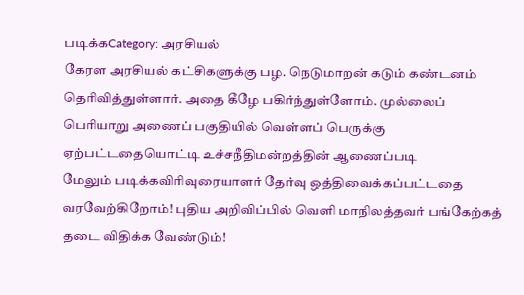படிக்கCategory: அரசியல்
கேரள அரசியல் கட்சிகளுக்கு பழ. நெடுமாறன் கடும் கண்டனம் தெரிவித்துள்ளார். அதை கீழே பகிர்ந்துள்ளோம். முல்லைப் பெரியாறு அணைப் பகுதியில் வெள்ளப் பெருக்கு ஏற்பட்டதையொட்டி உச்சநீதிமன்றத்தின் ஆணைப்படி
மேலும் படிக்கவிரிவுரையாளர் தேர்வு ஒத்திவைக்கப்பட்டதை வரவேற்கிறோம்! புதிய அறிவிப்பில் வெளி மாநிலத்தவர் பங்கேற்கத் தடை விதிக்க வேண்டும்!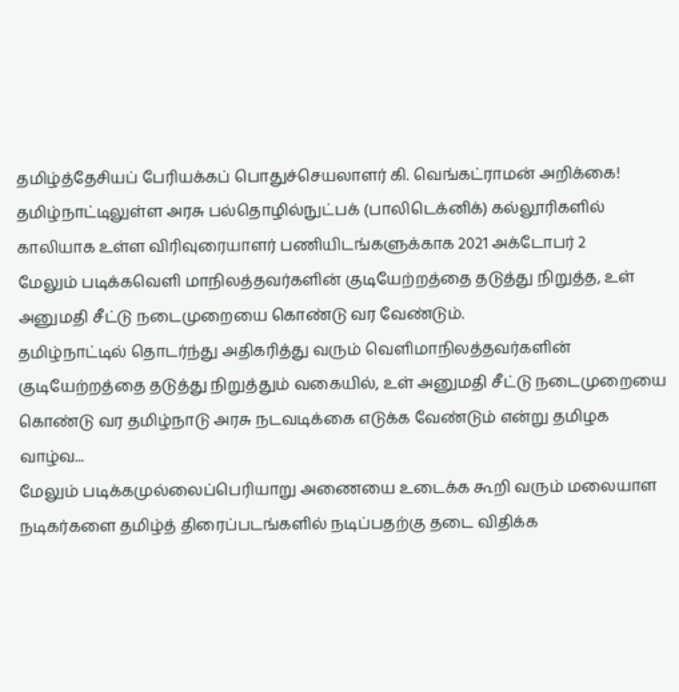தமிழ்த்தேசியப் பேரியக்கப் பொதுச்செயலாளர் கி. வெங்கட்ராமன் அறிக்கை! தமிழ்நாட்டிலுள்ள அரசு பல்தொழில்நுட்பக் (பாலிடெக்னிக்) கல்லூரிகளில் காலியாக உள்ள விரிவுரையாளர் பணியிடங்களுக்காக 2021 அக்டோபர் 2
மேலும் படிக்கவெளி மாநிலத்தவர்களின் குடியேற்றத்தை தடுத்து நிறுத்த, உள் அனுமதி சீட்டு நடைமுறையை கொண்டு வர வேண்டும்.
தமிழ்நாட்டில் தொடர்ந்து அதிகரித்து வரும் வெளிமாநிலத்தவர்களின் குடியேற்றத்தை தடுத்து நிறுத்தும் வகையில், உள் அனுமதி சீட்டு நடைமுறையை கொண்டு வர தமிழ்நாடு அரசு நடவடிக்கை எடுக்க வேண்டும் என்று தமிழக வாழ்வ...
மேலும் படிக்கமுல்லைப்பெரியாறு அணையை உடைக்க கூறி வரும் மலையாள நடிகர்களை தமிழ்த் திரைப்படங்களில் நடிப்பதற்கு தடை விதிக்க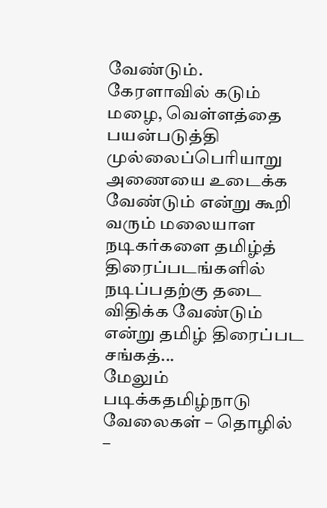வேண்டும்.
கேரளாவில் கடும் மழை, வெள்ளத்தை பயன்படுத்தி முல்லைப்பெரியாறு அணையை உடைக்க வேண்டும் என்று கூறி வரும் மலையாள நடிகர்களை தமிழ்த் திரைப்படங்களில் நடிப்பதற்கு தடை விதிக்க வேண்டும் என்று தமிழ் திரைப்பட சங்கத்...
மேலும் படிக்கதமிழ்நாடு வேலைகள் – தொழில் –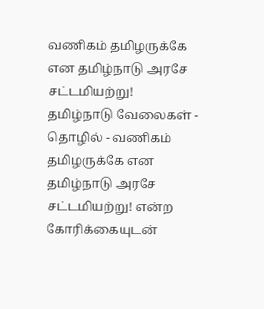வணிகம் தமிழருக்கே என தமிழ்நாடு அரசே சட்டமியற்று!
தமிழ்நாடு வேலைகள் - தொழில் - வணிகம் தமிழருக்கே என தமிழ்நாடு அரசே சட்டமியற்று! என்ற கோரிக்கையுடன்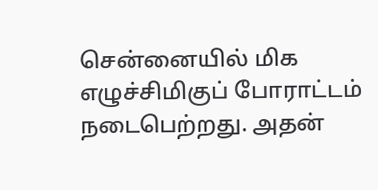சென்னையில் மிக எழுச்சிமிகுப் போராட்டம் நடைபெற்றது. அதன்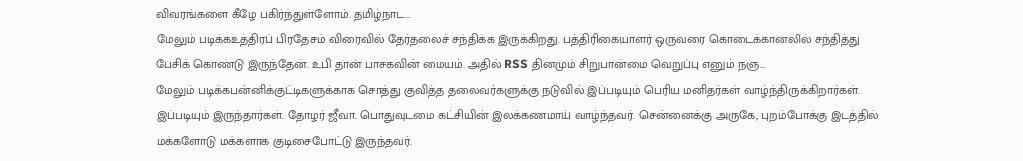விவரங்களை கீழே பகிர்ந்துள்ளோம். தமிழ்நாட...
மேலும் படிக்கஉத்திரப் பிரதேசம் விரைவில் தேர்தலைச் சந்திக்க இருக்கிறது. பத்திரிகையாளர் ஒருவரை கொடைக்கானலில் சந்தித்து பேசிக் கொண்டு இருந்தேன். உபி தான் பாசகவின் மையம். அதில் RSS தினமும் சிறுபான்மை வெறுப்பு எனும் நஞ...
மேலும் படிக்கபன்னிக்குட்டிகளுக்காக சொத்து குவித்த தலைவர்களுக்கு நடுவில் இப்படியும் பெரிய மனிதர்கள் வாழ்ந்திருக்கிறார்கள்.
இப்படியும் இருந்தார்கள். தோழர் ஜீவா. பொதுவுடமை கட்சியின் இலக்கணமாய் வாழ்ந்தவர். சென்னைக்கு அருகே, புறம்போக்கு இடத்தில் மக்களோடு மக்களாக குடிசைபோட்டு இருந்தவர்.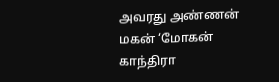அவரது அண்ணன் மகன் ‘மோகன் காந்திரா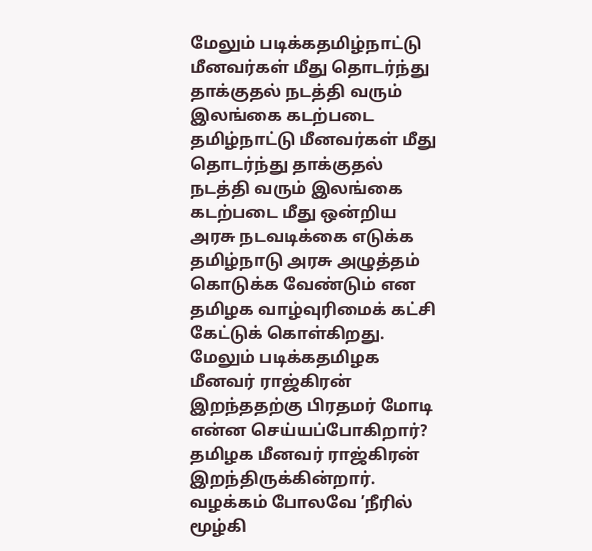மேலும் படிக்கதமிழ்நாட்டு மீனவர்கள் மீது தொடர்ந்து தாக்குதல் நடத்தி வரும் இலங்கை கடற்படை
தமிழ்நாட்டு மீனவர்கள் மீது தொடர்ந்து தாக்குதல் நடத்தி வரும் இலங்கை கடற்படை மீது ஒன்றிய அரசு நடவடிக்கை எடுக்க தமிழ்நாடு அரசு அழுத்தம் கொடுக்க வேண்டும் என தமிழக வாழ்வுரிமைக் கட்சி கேட்டுக் கொள்கிறது.
மேலும் படிக்கதமிழக மீனவர் ராஜ்கிரன் இறந்ததற்கு பிரதமர் மோடி என்ன செய்யப்போகிறார்?
தமிழக மீனவர் ராஜ்கிரன் இறந்திருக்கின்றார். வழக்கம் போலவே ’நீரில் மூழ்கி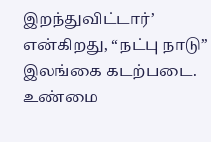இறந்துவிட்டார்’ என்கிறது, “நட்பு நாடு” இலங்கை கடற்படை. உண்மை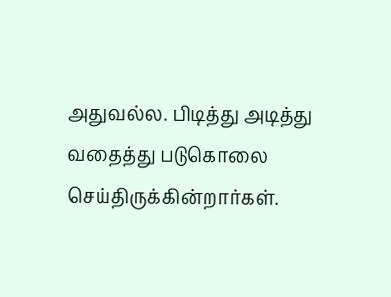அதுவல்ல. பிடித்து அடித்து வதைத்து படுகொலை செய்திருக்கின்றார்கள்.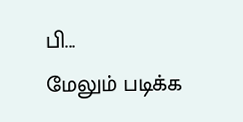பி...
மேலும் படிக்க